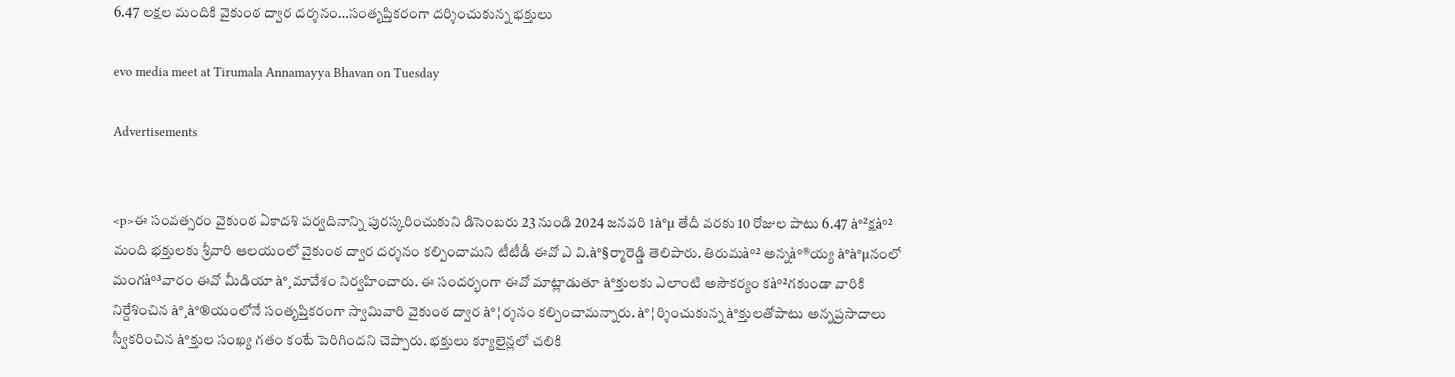6.47 ల‌క్ష‌ల మందికి వైకుంఠ ద్వార ద‌ర్శ‌నం…సంతృప్తిక‌రంగా ద‌ర్శించుకున్న భ‌క్తులు

evo media meet at Tirumala Annamayya Bhavan on Tuesday

Advertisements


<p>ఈ సంవత్సరం వైకుంఠ ఏకాదశి పర్వదినాన్ని పురస్కరించుకుని డిసెంబరు 23 నుండి 2024 జనవరి 1à°µ తేదీ వరకు 10 రోజుల పాటు 6.47 à°²క్ష‌à°² మంది భక్తులకు శ్రీవారి ఆలయంలో వైకుంఠ ద్వార దర్శనం క‌ల్పించామ‌ని టీటీడీ ఈవో ఎ వి.à°§ర్మారెడ్డి తెలిపారు. తిరుమ‌à°² అన్న‌à°®య్య à°à°µనంలో మంగ‌à°³వారం ఈవో మీడియా à°¸మావేశం నిర్వ‌హించారు. ఈ సంద‌ర్భంగా ఈవో మాట్లాడుతూ à°క్తుల‌కు ఎలాంటి అసౌక‌ర్యం క‌à°²గ‌కుండా వారికి నిర్దేశించిన à°¸à°®యంలోనే సంతృప్తిక‌రంగా స్వామివారి వైకుంఠ ద్వార à°¦ర్శ‌నం క‌ల్పించామ‌న్నారు. à°¦ర్శించుకున్న à°క్తుల‌తోపాటు అన్న‌ప్ర‌సాదాలు స్వీక‌రించిన à°క్తుల సంఖ్య గ‌తం కంటే పెరిగింద‌ని చెప్పారు. భక్తులు క్యూలైన్లలో చలికి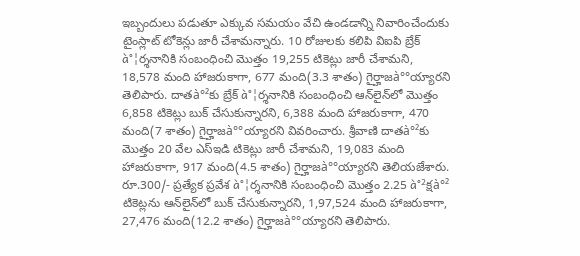ఇబ్బందులు పడుతూ ఎక్కువ సమయం వేచి ఉండడాన్ని నివారించేందుకు టైంస్లాట్‌ టోకెన్లు జారీ చేశామ‌న్నారు. 10 రోజుల‌కు క‌లిపి విఐపి బ్రేక్ à°¦ర్శ‌నానికి సంబంధించి మొత్తం 19,255 టికెట్లు జారీ చేశామ‌ని, 18,578 మంది హాజ‌రుకాగా, 677 మంది(3.3 శాతం) గైర్హాజ‌à°°య్యార‌ని తెలిపారు. దాత‌à°²కు బ్రేక్ à°¦ర్శ‌నానికి సంబంధించి ఆన్‌లైన్‌లో మొత్తం 6,858 టికెట్లు బుక్ చేసుకున్నార‌ని, 6,388 మంది హాజ‌రుకాగా, 470 మంది(7 శాతం) గైర్హాజ‌à°°య్యార‌ని వివ‌రించారు. శ్రీ‌వాణి దాత‌à°²కు మొత్తం 20 వేల ఎస్ఇడి టికెట్లు జారీ చేశామ‌ని, 19,083 మంది హాజ‌రుకాగా, 917 మంది(4.5 శాతం) గైర్హాజ‌à°°య్యార‌ని తెలియ‌జేశారు. రూ.300/- ప్ర‌త్యేక ప్ర‌వేశ à°¦ర్శ‌నానికి సంబంధించి మొత్తం 2.25 à°²క్ష‌à°² టికెట్ల‌ను ఆన్‌లైన్‌లో బుక్ చేసుకున్నార‌ని, 1,97,524 మంది హాజ‌రుకాగా, 27,476 మంది(12.2 శాతం) గైర్హాజ‌à°°య్యార‌ని తెలిపారు.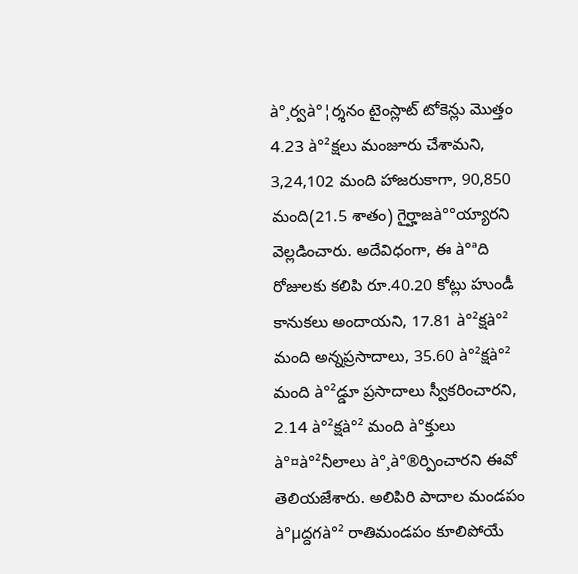à°¸ర్వ‌à°¦ర్శ‌నం టైంస్లాట్ టోకెన్లు మొత్తం 4.23 à°²క్ష‌లు మంజూరు చేశామ‌ని, 3,24,102 మంది హాజ‌రుకాగా, 90,850 మంది(21.5 శాతం) గైర్హాజ‌à°°య్యార‌ని వెల్ల‌డించారు. అదేవిధంగా, ఈ à°ªది రోజుల‌కు క‌లిపి రూ.40.20 కోట్లు హుండీ కానుక‌లు అందాయ‌ని, 17.81 à°²క్ష‌à°² మంది అన్న‌ప్ర‌సాదాలు, 35.60 à°²క్ష‌à°² మంది à°²డ్డూ ప్ర‌సాదాలు స్వీక‌రించార‌ని, 2.14 à°²క్ష‌à°² మంది à°క్తులు à°¤à°²నీలాలు à°¸à°®ర్పించార‌ని ఈవో తెలియ‌జేశారు. అలిపిరి పాదాల మండ‌పం à°µద్ద‌గ‌à°² రాతిమండ‌పం కూలిపోయే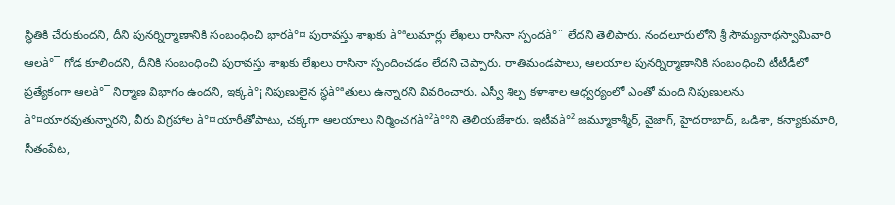స్థితికి చేరుకుంద‌ని, దీని పున‌ర్నిర్మాణానికి సంబంధించి భార‌à°¤ పురావ‌స్తు శాఖకు à°ªలుమార్లు లేఖ‌లు రాసినా స్పంద‌à°¨ లేద‌ని తెలిపారు. నంద‌లూరులోని శ్రీ సౌమ్య‌నాథ‌స్వామివారి ఆల‌à°¯ గోడ కూలింద‌ని, దీనికి సంబంధించి పురావ‌స్తు శాఖ‌కు లేఖ‌లు రాసినా స్పందించ‌డం లేద‌ని చెప్పారు. రాతిమండ‌పాలు, ఆల‌యాల పున‌ర్నిర్మాణానికి సంబంధించి టీటీడీలో ప్ర‌త్యేకంగా ఆల‌à°¯ నిర్మాణ విభాగం ఉంద‌ని, ఇక్క‌à°¡ నిపుణులైన స్థ‌à°ªతులు ఉన్నార‌ని వివ‌రించారు. ఎస్వీ శిల్ప క‌ళాశాల ఆధ్వ‌ర్యంలో ఎంతో మంది నిపుణుల‌ను à°¤యార‌వుతున్నార‌ని, వీరు విగ్ర‌హాల à°¤యారీతోపాటు, చ‌క్క‌గా ఆల‌యాలు నిర్మించ‌గ‌à°²à°°ని తెలియ‌జేశారు. ఇటీవ‌à°² జ‌మ్మూకాశ్మీర్‌, వైజాగ్‌, హైద‌రాబాద్‌, ఒడిశా, క‌న్యాకుమారి, సీతంపేట‌,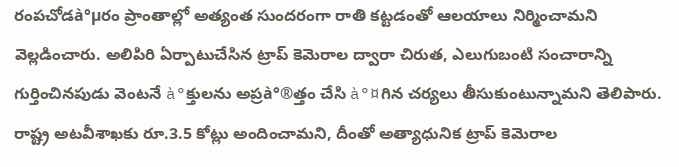రంప‌చోడ‌à°µరం ప్రాంతాల్లో అత్యంత సుంద‌రంగా రాతి క‌ట్ట‌డంతో ఆల‌యాలు నిర్మించామ‌ని వెల్ల‌డించారు. అలిపిరి ఏర్పాటుచేసిన ట్రాప్ కెమెరాల ద్వారా చిరుత‌, ఎలుగుబంటి సంచారాన్ని గుర్తించిన‌పుడు వెంట‌నే à°క్తుల‌ను అప్ర‌à°®త్తం చేసి à°¤గిన చ‌ర్య‌లు తీసుకుంటున్నామ‌ని తెలిపారు. రాష్ట్ర అట‌వీశాఖకు రూ.3.5 కోట్లు అందించామ‌ని, దీంతో అత్యాధునిక ట్రాప్ కెమెరాల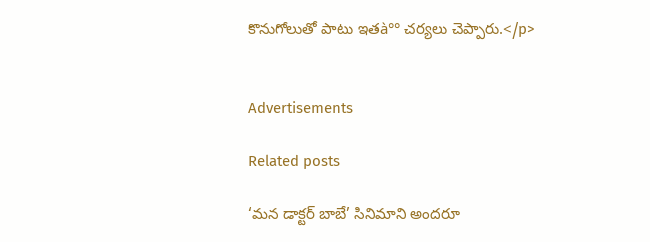కొనుగోలుతో పాటు ఇత‌à°° చ‌ర్య‌లు చెప్పారు.</p>


Advertisements

Related posts

‘మన డాక్టర్ బాబే’ సినిమాని అందరూ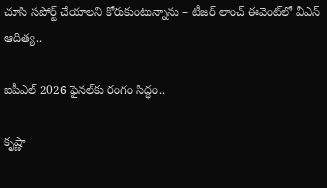చూసి సపోర్ట్ చేయాలని కోరుకుంటున్నాను – టీజర్ లాంచ్ ఈవెంట్‌లో వీఎన్ ఆదిత్య..

ఐపీఎల్‌ 2026 ఫైనల్‌కు రంగం సిద్ధం..

కృష్ణా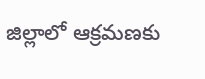జిల్లాలో ఆక్రమణకు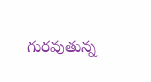గురవుతున్న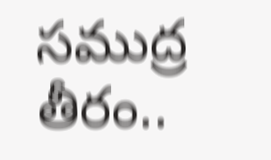సముద్ర తీరం..